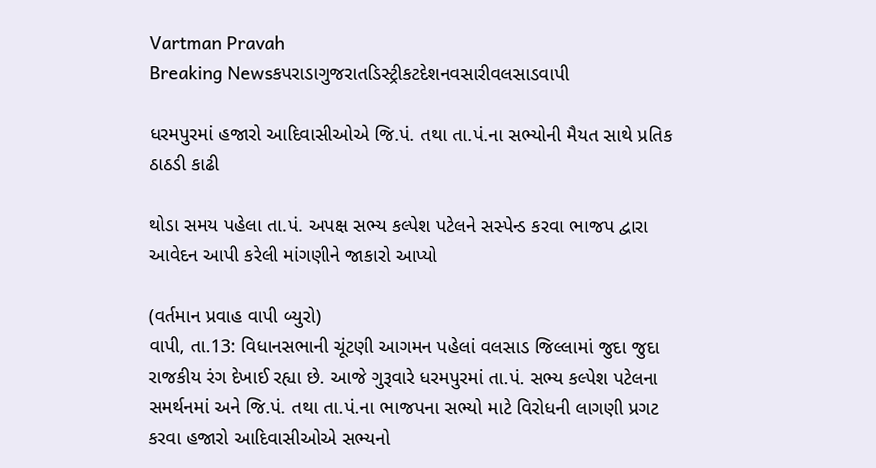Vartman Pravah
Breaking Newsકપરાડાગુજરાતડિસ્ટ્રીકટદેશનવસારીવલસાડવાપી

ધરમપુરમાં હજારો આદિવાસીઓએ જિ.પં. તથા તા.પં.ના સભ્‍યોની મૈયત સાથે પ્રતિક ઠાઠડી કાઢી

થોડા સમય પહેલા તા.પં. અપક્ષ સભ્‍ય કલ્‍પેશ પટેલને સસ્‍પેન્‍ડ કરવા ભાજપ દ્વારા આવેદન આપી કરેલી માંગણીને જાકારો આપ્‍યો

(વર્તમાન પ્રવાહ વાપી બ્‍યુરો)
વાપી, તા.13: વિધાનસભાની ચૂંટણી આગમન પહેલાં વલસાડ જિલ્લામાં જુદા જુદા રાજકીય રંગ દેખાઈ રહ્યા છે. આજે ગુરૂવારે ધરમપુરમાં તા.પં. સભ્‍ય કલ્‍પેશ પટેલના સમર્થનમાં અને જિ.પં. તથા તા.પં.ના ભાજપના સભ્‍યો માટે વિરોધની લાગણી પ્રગટ કરવા હજારો આદિવાસીઓએ સભ્‍યનો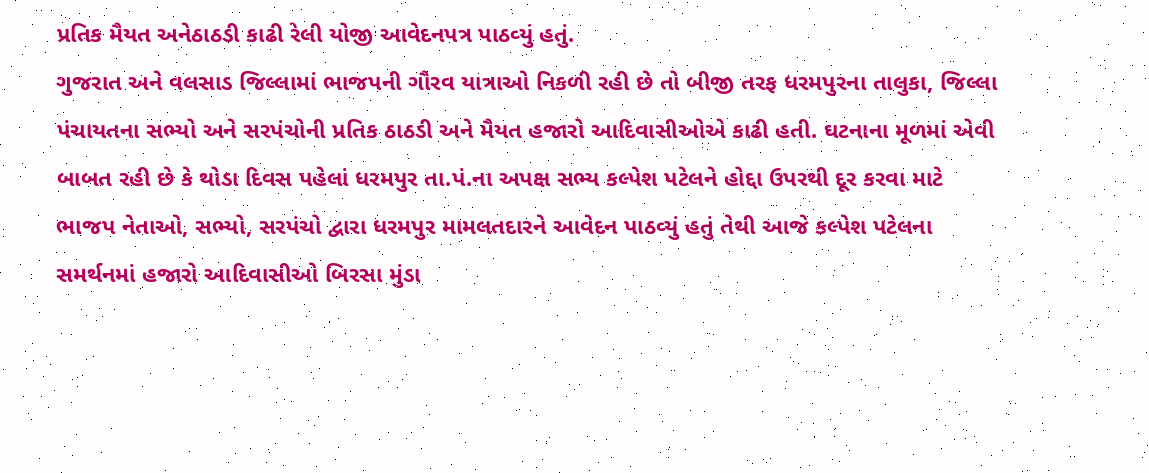પ્રતિક મૈયત અનેઠાઠડી કાઢી રેલી યોજી આવેદનપત્ર પાઠવ્‍યું હતું.
ગુજરાત અને વલસાડ જિલ્લામાં ભાજપની ગૌરવ યાત્રાઓ નિકળી રહી છે તો બીજી તરફ ધરમપુરના તાલુકા, જિલ્લા પંચાયતના સભ્‍યો અને સરપંચોની પ્રતિક ઠાઠડી અને મૈયત હજારો આદિવાસીઓએ કાઢી હતી. ઘટનાના મૂળમાં એવી બાબત રહી છે કે થોડા દિવસ પહેલાં ધરમપુર તા.પં.ના અપક્ષ સભ્‍ય કલ્‍પેશ પટેલને હોદ્દા ઉપરથી દૂર કરવા માટે ભાજપ નેતાઓ, સભ્‍યો, સરપંચો દ્વારા ધરમપુર મામલતદારને આવેદન પાઠવ્‍યું હતું તેથી આજે કલ્‍પેશ પટેલના સમર્થનમાં હજારો આદિવાસીઓ બિરસા મુંડા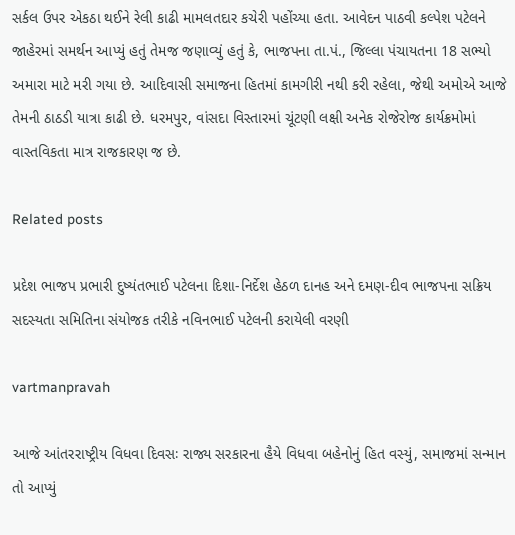સર્કલ ઉપર એકઠા થઈને રેલી કાઢી મામલતદાર કચેરી પહોંચ્‍યા હતા. આવેદન પાઠવી કલ્‍પેશ પટેલને જાહેરમાં સમર્થન આપ્‍યું હતું તેમજ જણાવ્‍યું હતું કે, ભાજપના તા.પં., જિલ્લા પંચાયતના 18 સભ્‍યો અમારા માટે મરી ગયા છે. આદિવાસી સમાજના હિતમાં કામગીરી નથી કરી રહેલા, જેથી અમોએ આજે તેમની ઠાઠડી યાત્રા કાઢી છે. ધરમપુર, વાંસદા વિસ્‍તારમાં ચૂંટણી લક્ષી અનેક રોજેરોજ કાર્યક્રમોમાં વાસ્‍તવિકતા માત્ર રાજકારણ જ છે.

Related posts

પ્રદેશ ભાજપ પ્રભારી દુષ્‍યંતભાઈ પટેલના દિશા-નિર્દેશ હેઠળ દાનહ અને દમણ-દીવ ભાજપના સક્રિય સદસ્‍યતા સમિતિના સંયોજક તરીકે નવિનભાઈ પટેલની કરાયેલી વરણી

vartmanpravah

આજે આંતરરાષ્ટ્રીય વિધવા દિવસઃ રાજ્ય સરકારના હૈયે વિધવા બહેનોનું હિત વસ્યું, સમાજમાં સન્માન તો આપ્યું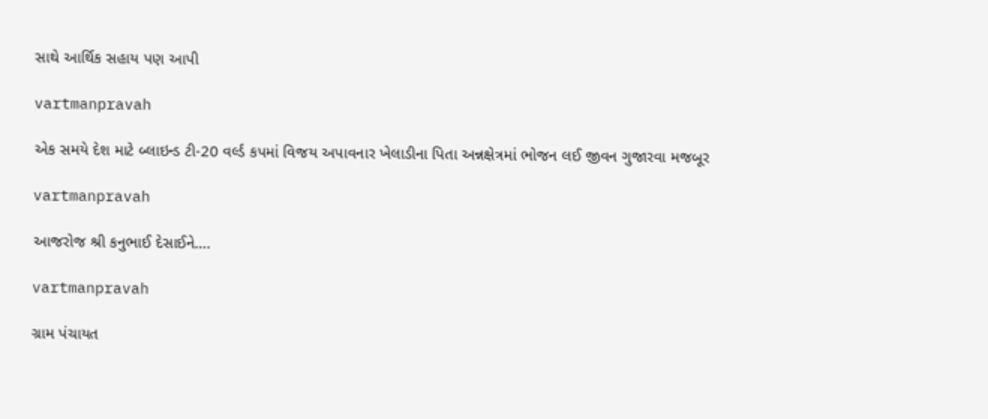સાથે આર્થિક સહાય પણ આપી

vartmanpravah

એક સમયે દેશ માટે બ્‍લાઇન્‍ડ ટી-20 વર્લ્‍ડ કપમાં વિજય અપાવનાર ખેલાડીના પિતા અન્નક્ષેત્રમાં ભોજન લઈ જીવન ગુજારવા મજબૂર

vartmanpravah

આજરોજ શ્રી કનુભાઈ દેસાઈને….

vartmanpravah

ગ્રામ પંચાયત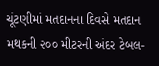ચૂંટણીમાં મતદાનના દિવસે મતદાન મથકની ૨૦૦ મીટરની અંદર ટેબલ-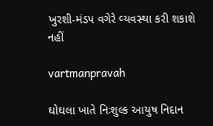ખુરશી-મંડપ વગેરે વ્‍યવસ્‍થા કરી શકાશે નહીં

vartmanpravah

ઘોઘલા ખાતે નિઃશુલ્‍ક આયુષ નિદાન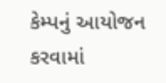કેમ્‍પનું આયોજન કરવામાં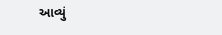આવ્‍યું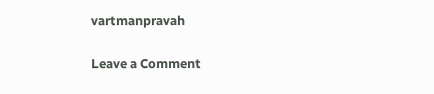vartmanpravah

Leave a Comment